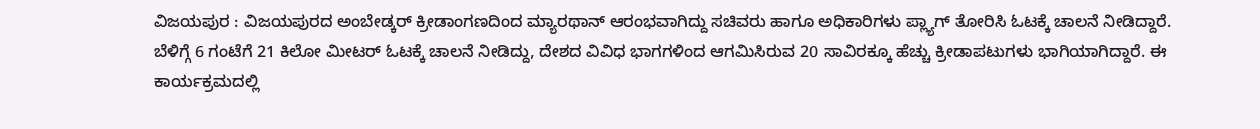ವಿಜಯಪುರ : ವಿಜಯಪುರದ ಅಂಬೇಡ್ಕರ್ ಕ್ರೀಡಾಂಗಣದಿಂದ ಮ್ಯಾರಥಾನ್ ಆರಂಭವಾಗಿದ್ದು ಸಚಿವರು ಹಾಗೂ ಅಧಿಕಾರಿಗಳು ಪ್ಲ್ಯಾಗ್ ತೋರಿಸಿ ಓಟಕ್ಕೆ ಚಾಲನೆ ನೀಡಿದ್ದಾರೆ.
ಬೆಳಿಗ್ಗೆ 6 ಗಂಟೆಗೆ 21 ಕಿಲೋ ಮೀಟರ್ ಓಟಕ್ಕೆ ಚಾಲನೆ ನೀಡಿದ್ದು, ದೇಶದ ವಿವಿಧ ಭಾಗಗಳಿಂದ ಆಗಮಿಸಿರುವ 20 ಸಾವಿರಕ್ಕೂ ಹೆಚ್ಚು ಕ್ರೀಡಾಪಟುಗಳು ಭಾಗಿಯಾಗಿದ್ದಾರೆ. ಈ ಕಾರ್ಯಕ್ರಮದಲ್ಲಿ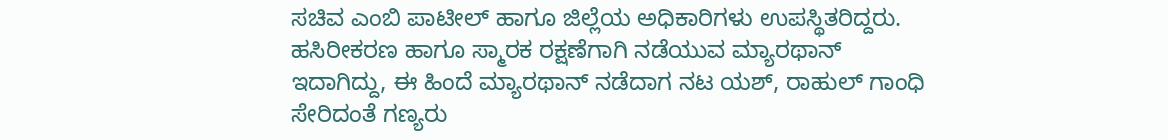ಸಚಿವ ಎಂಬಿ ಪಾಟೀಲ್ ಹಾಗೂ ಜಿಲ್ಲೆಯ ಅಧಿಕಾರಿಗಳು ಉಪಸ್ಥಿತರಿದ್ದರು.
ಹಸಿರೀಕರಣ ಹಾಗೂ ಸ್ಮಾರಕ ರಕ್ಷಣೆಗಾಗಿ ನಡೆಯುವ ಮ್ಯಾರಥಾನ್ ಇದಾಗಿದ್ದು, ಈ ಹಿಂದೆ ಮ್ಯಾರಥಾನ್ ನಡೆದಾಗ ನಟ ಯಶ್, ರಾಹುಲ್ ಗಾಂಧಿ ಸೇರಿದಂತೆ ಗಣ್ಯರು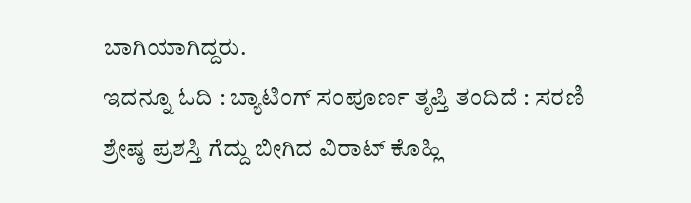ಬಾಗಿಯಾಗಿದ್ದರು.
ಇದನ್ನೂ ಓದಿ : ಬ್ಯಾಟಿಂಗ್ ಸಂಪೂರ್ಣ ತೃಪ್ತಿ ತಂದಿದೆ : ಸರಣಿ ಶ್ರೇಷ್ಠ ಪ್ರಶಸ್ತಿ ಗೆದ್ದು ಬೀಗಿದ ವಿರಾಟ್ ಕೊಹ್ಲಿ